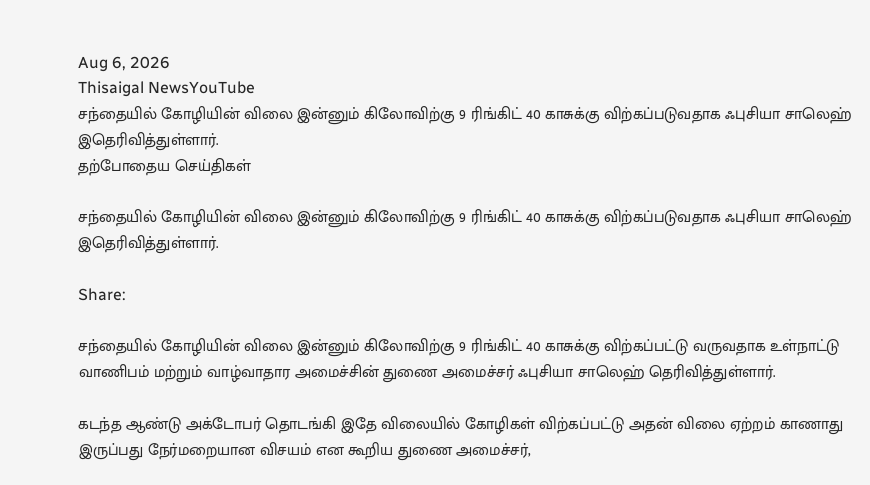Aug 6, 2026
Thisaigal NewsYouTube
சந்தையில் கோழியின் விலை இன்னும் கிலோவிற்கு 9 ரிங்கிட் 40 காசுக்கு விற்கப்படுவதாக ஃபுசியா சாலெஹ் இதெரிவித்துள்ளார்.
தற்போதைய செய்திகள்

சந்தையில் கோழியின் விலை இன்னும் கிலோவிற்கு 9 ரிங்கிட் 40 காசுக்கு விற்கப்படுவதாக ஃபுசியா சாலெஹ் இதெரிவித்துள்ளார்.

Share:

சந்தையில் கோழியின் விலை இன்னும் கிலோவிற்கு 9 ரிங்கிட் 40 காசுக்கு விற்கப்பட்டு வருவதாக உள்நாட்டு வாணிபம் மற்றும் வாழ்வாதார அமைச்சின் துணை அமைச்சர் ஃபுசியா சாலெஹ் தெரிவித்துள்ளார்.

கடந்த ஆண்டு அக்டோபர் தொடங்கி இதே விலையில் கோழிகள் விற்கப்பட்டு அதன் விலை ஏற்றம் காணாது இருப்பது நேர்மறையான விசயம் என கூறிய துணை அமைச்சர்,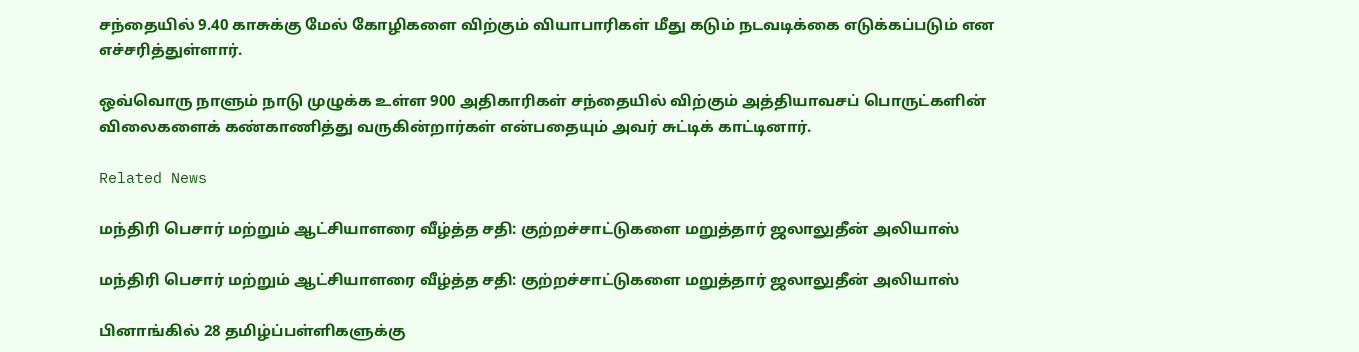சந்தையில் 9.40 காசுக்கு மேல் கோழிகளை விற்கும் வியாபாரிகள் மீது கடும் நடவடிக்கை எடுக்கப்படும் என எச்சரித்துள்ளார்.

ஒவ்வொரு நாளும் நாடு முழுக்க உள்ள 900 அதிகாரிகள் சந்தையில் விற்கும் அத்தியாவசப் பொருட்களின் விலைகளைக் கண்காணித்து வருகின்றார்கள் என்பதையும் அவர் சுட்டிக் காட்டினார்.

Related News

மந்திரி பெசார் மற்றும் ஆட்சியாளரை வீழ்த்த சதி: குற்றச்சாட்டுகளை மறுத்தார் ஜலாலுதீன் அலியாஸ்

மந்திரி பெசார் மற்றும் ஆட்சியாளரை வீழ்த்த சதி: குற்றச்சாட்டுகளை மறுத்தார் ஜலாலுதீன் அலியாஸ்

பினாங்கில் 28 தமிழ்ப்பள்ளிகளுக்கு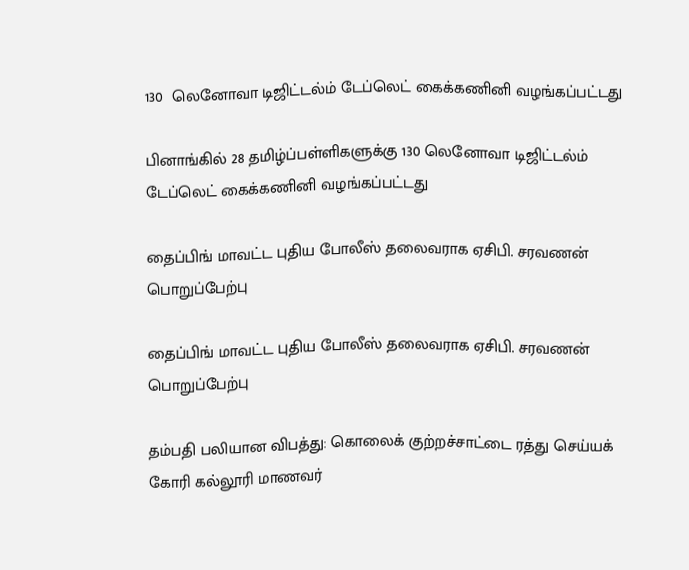130  லெனோவா டிஜிட்டல்ம் டேப்லெட் கைக்கணினி வழங்கப்பட்டது

பினாங்கில் 28 தமிழ்ப்பள்ளிகளுக்கு 130 லெனோவா டிஜிட்டல்ம் டேப்லெட் கைக்கணினி வழங்கப்பட்டது

தைப்பிங் மாவட்ட புதிய போலீஸ் தலைவராக ஏசிபி. சரவணன் பொறுப்பேற்பு

தைப்பிங் மாவட்ட புதிய போலீஸ் தலைவராக ஏசிபி. சரவணன் பொறுப்பேற்பு

தம்பதி பலியான விபத்து: கொலைக் குற்றச்சாட்டை ரத்து செய்யக் கோரி கல்லூரி மாணவர்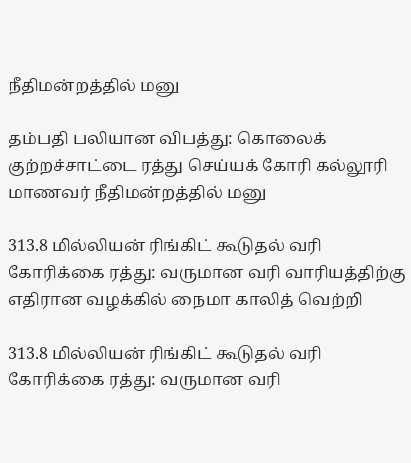நீதிமன்றத்தில் மனு

தம்பதி பலியான விபத்து: கொலைக் குற்றச்சாட்டை ரத்து செய்யக் கோரி கல்லூரி மாணவர் நீதிமன்றத்தில் மனு

313.8 மில்லியன் ரிங்கிட் கூடுதல் வரி கோரிக்கை ரத்து: வருமான வரி வாரியத்திற்கு எதிரான வழக்கில் நைமா காலித் வெற்றி

313.8 மில்லியன் ரிங்கிட் கூடுதல் வரி கோரிக்கை ரத்து: வருமான வரி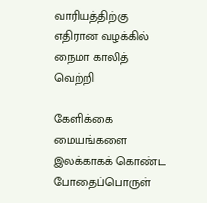வாரியத்திற்கு எதிரான வழக்கில் நைமா காலித் வெற்றி

கேளிக்கை மையங்களை இலக்காகக் கொண்ட போதைப்பொருள்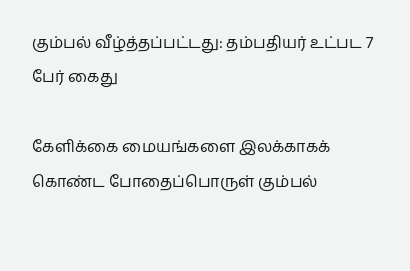கும்பல் வீழ்த்தப்பட்டது: தம்பதியர் உட்பட 7 பேர் கைது

கேளிக்கை மையங்களை இலக்காகக் கொண்ட போதைப்பொருள் கும்பல்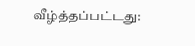வீழ்த்தப்பட்டது: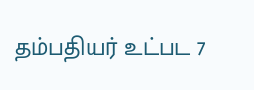தம்பதியர் உட்பட 7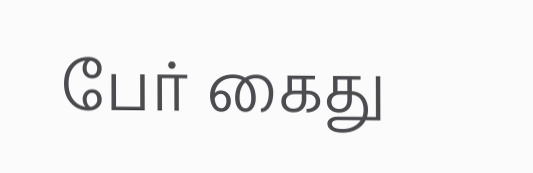பேர் கைது